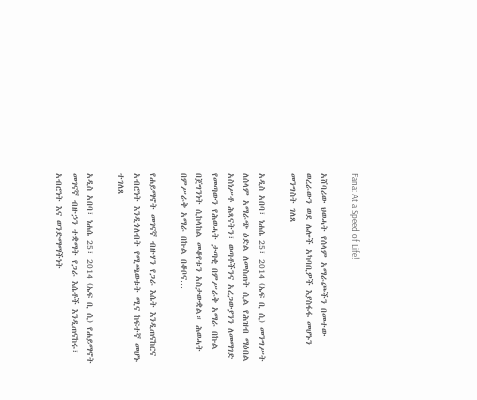Fana: At a Speed of Life!

አሸባሪው ህወሓት የሰላም አማራጮችን በመተው ወረራውን ወደ ሌሎች አካባቢዎች እያስፋፋ መሆኑን መንግስት ገለጸ

አዲስ አበባ፣ ነሐሴ 25፣ 2014 (ኤፍ ቢ ሲ) መንግሥት ለሰላም አማራጭ ዕድል ለመስጠት ሲል የሕዝብ ማዕበል አስነሥቶ ሕጻናትን፣ ወጣቶችንና አረጋውያንን ለመማገድ የመጣውን የሕወሓት ታጣቂ በምሥራቅ አማራ በኩል በጀግንነት ሲከላከል መቆየቱን አስታውቋል። ሕወሓት በምሥራቅ አማራ በኩል በቆቦና…

የሐይማኖት መገናኛ ብዙሃን የጋራ እሴት እንዲጠናከርና አብሮነት እንዲጎለብት የሚጫወቱት ሚና ከፍተኛ መሆኑ ተገለጸ

አዲስ አበባ፣ ነሐሴ 25፣ 2014 (ኤፍ ቢ ሲ) የሐይማኖት መገናኛ ብዙኃን ተቋማት የጋራ እሴቶች እንዲጠናከሩ፣ አብሮነት እና ወንድማማችነት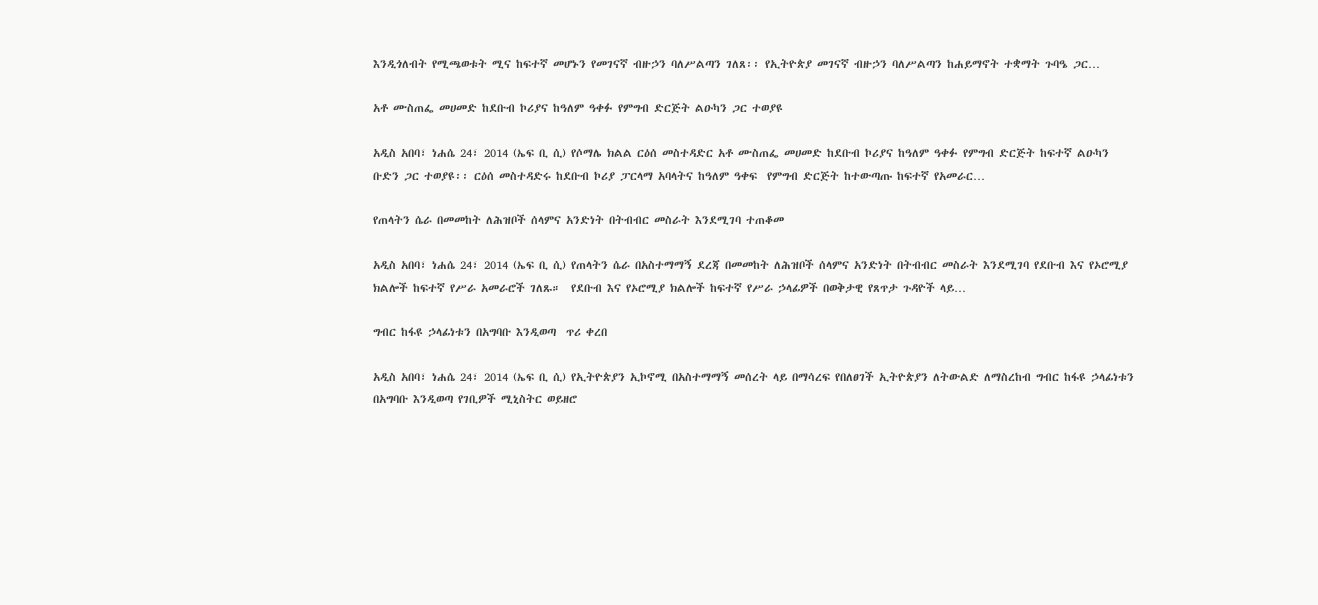እንዲጎለብት የሚጫወቱት ሚና ከፍተኛ መሆኑን የመገናኛ ብዙኃን ባለሥልጣን ገለጸ፡፡ የኢትዮጵያ መገናኛ ብዙኃን ባለሥልጣን ከሐይማኖት ተቋማት ጉባዔ ጋር…

አቶ ሙስጠፌ መሀመድ ከደቡብ ኮሪያና ከዓለም ዓቀፉ የምግብ ድርጅት ልዑካን ጋር ተወያዩ

አዲስ አበባ፣ ነሐሴ 24፣ 2014 (ኤፍ ቢ ሲ) የሶማሌ ክልል ርዕሰ መስተዳድር አቶ ሙስጠፌ መሀመድ ከደቡብ ኮሪያና ከዓለም ዓቀፉ የምግብ ድርጅት ከፍተኛ ልዑካን ቡድን ጋር ተወያዩ፡፡ ርዕሰ መስተዳድሩ ከደቡብ ኮሪያ ፓርላማ አባላትና ከዓለም ዓቀፍ  የምግብ ድርጅት ከተውጣጡ ከፍተኛ የአመራር…

የጠላትን ሴራ በመመከት ለሕዝቦች ሰላምና አንድነት በትብብር መስራት እንደሚገባ ተጠቆመ

አዲስ አበባ፣ ነሐሴ 24፣ 2014 (ኤፍ ቢ ሲ) የጠላትን ሴራ በአስተማማኝ ደረጃ በመመከት ለሕዝቦች ሰላምና አንድነት በትብብር መስራት እንደሚገባ የደቡብ እና የኦሮሚያ ክልሎች ከፍተኛ የሥራ አመራሮች ገለጹ።  የደቡብ እና የኦሮሚያ ክልሎች ከፍተኛ የሥራ ኃላፊዎች በወቅታዊ የጸጥታ ጉዳዮች ላይ…

ግብር ከፋዩ ኃላፊነቱን በአግባቡ እንዲወጣ  ጥሪ ቀረበ

አዲስ አበባ፣ ነሐሴ 24፣ 2014 (ኤፍ ቢ ሲ) የኢትዮጵያን ኢኮኖሚ በአስተማማኝ መሰረት ላይ በማሳረፍ የበለፀገች ኢትዮጵያን ለትውልድ ለማስረከብ ግብር ከፋዩ ኃላፊነቱን በአግባቡ እንዲወጣ የገቢዎች ሚኒስትር ወይዘሮ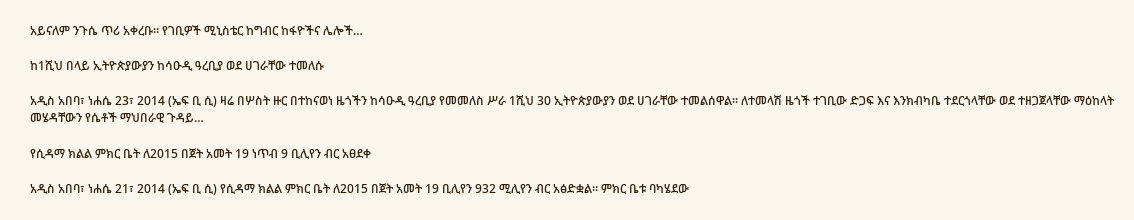አይናለም ንጉሴ ጥሪ አቀረቡ። የገቢዎች ሚኒስቴር ከግብር ከፋዮችና ሌሎች…

ከ1ሺህ በላይ ኢትዮጵያውያን ከሳዑዲ ዓረቢያ ወደ ሀገራቸው ተመለሱ

አዲስ አበባ፣ ነሐሴ 23፣ 2014 (ኤፍ ቢ ሲ) ዛሬ በሦስት ዙር በተከናወነ ዜጎችን ከሳዑዲ ዓረቢያ የመመለስ ሥራ 1ሺህ 30 ኢትዮጵያውያን ወደ ሀገራቸው ተመልሰዋል፡፡ ለተመላሽ ዜጎች ተገቢው ድጋፍ እና እንክብካቤ ተደርጎላቸው ወደ ተዘጋጀላቸው ማዕከላት መሄዳቸውን የሴቶች ማህበራዊ ጉዳይ…

የሲዳማ ክልል ምክር ቤት ለ2015 በጀት አመት 19 ነጥብ 9 ቢሊየን ብር አፀደቀ

አዲስ አበባ፣ ነሐሴ 21፣ 2014 (ኤፍ ቢ ሲ) የሲዳማ ክልል ምክር ቤት ለ2015 በጀት አመት 19 ቢሊየን 932 ሚሊየን ብር አፅድቋል። ምክር ቤቱ ባካሄደው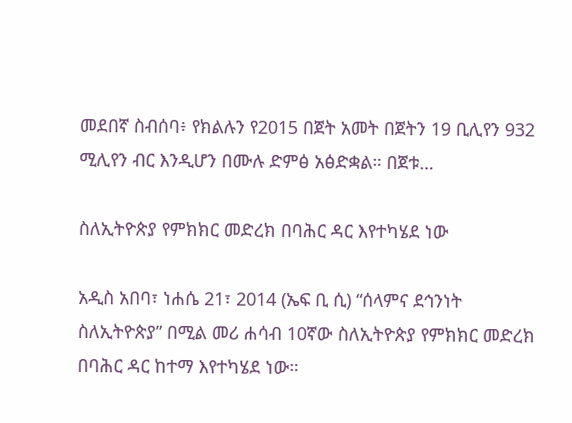መደበኛ ስብሰባ፥ የክልሉን የ2015 በጀት አመት በጀትን 19 ቢሊየን 932 ሚሊየን ብር እንዲሆን በሙሉ ድምፅ አፅድቋል። በጀቱ…

ስለኢትዮጵያ የምክክር መድረክ በባሕር ዳር እየተካሄደ ነው

አዲስ አበባ፣ ነሐሴ 21፣ 2014 (ኤፍ ቢ ሲ) “ሰላምና ደኅንነት ስለኢትዮጵያ” በሚል መሪ ሐሳብ 10ኛው ስለኢትዮጵያ የምክክር መድረክ በባሕር ዳር ከተማ እየተካሄደ ነው።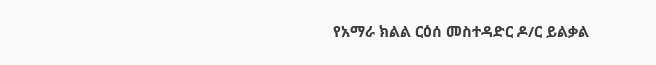የአማራ ክልል ርዕሰ መስተዳድር ዶ/ር ይልቃል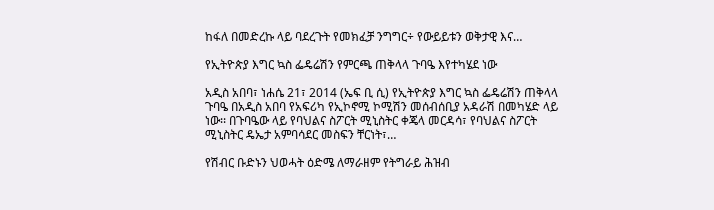ከፋለ በመድረኩ ላይ ባደረጉት የመክፈቻ ንግግር÷ የውይይቱን ወቅታዊ እና…

የኢትዮጵያ እግር ኳስ ፌዴሬሽን የምርጫ ጠቅላላ ጉባዔ እየተካሄደ ነው

አዲስ አበባ፣ ነሐሴ 21፣ 2014 (ኤፍ ቢ ሲ) የኢትዮጵያ እግር ኳስ ፌዴሬሽን ጠቅላላ ጉባዔ በአዲስ አበባ የአፍሪካ የኢኮኖሚ ኮሚሽን መሰብሰቢያ አዳራሽ በመካሄድ ላይ ነው፡፡ በጉባዔው ላይ የባህልና ስፖርት ሚኒስትር ቀጄላ መርዳሳ፣ የባህልና ስፖርት ሚኒስትር ዴኤታ አምባሳደር መስፍን ቸርነት፣…

የሽብር ቡድኑን ህወሓት ዕድሜ ለማራዘም የትግራይ ሕዝብ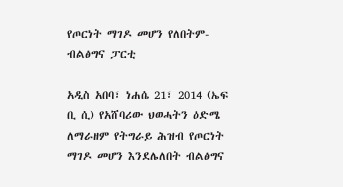የጦርነት ማገዶ መሆን የለበትም- ብልፅግና ፓርቲ

አዲስ አበባ፣ ነሐሴ 21፣ 2014 (ኤፍ ቢ ሲ) የአሸባሪው ህወሓትን ዕድሜ ለማራዘም የትግራይ ሕዝብ የጦርነት ማገዶ መሆን እንደሌለበት ብልፅግና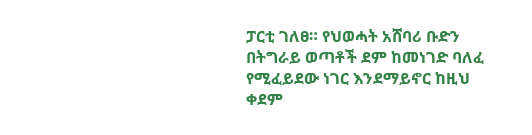ፓርቲ ገለፀ። የህወሓት አሸባሪ ቡድን በትግራይ ወጣቶች ደም ከመነገድ ባለፈ የሚፈይደው ነገር እንደማይኖር ከዚህ ቀደም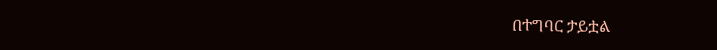በተግባር ታይቷል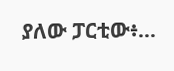ያለው ፓርቲው፥…